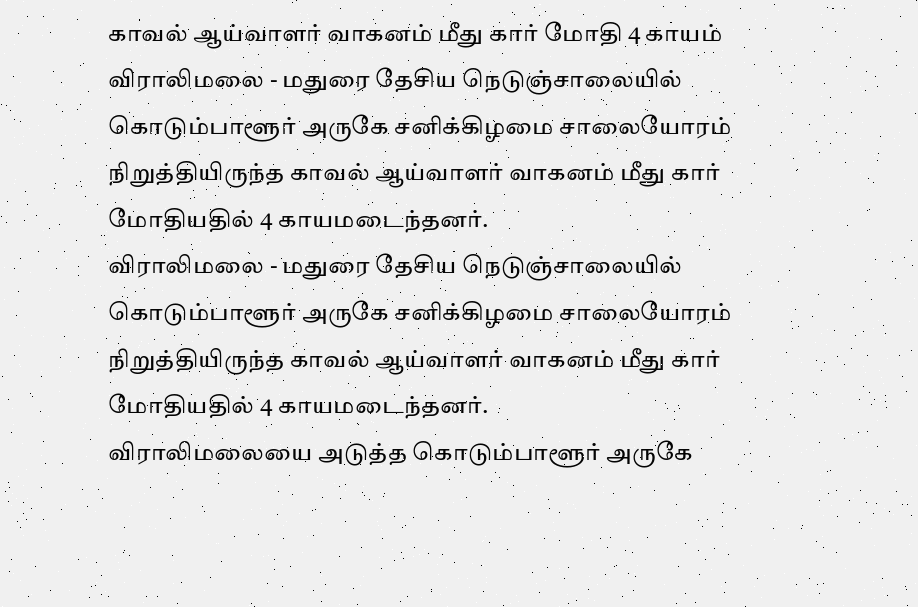காவல் ஆய்வாளர் வாகனம் மீது கார் மோதி 4 காயம்
விராலிமலை - மதுரை தேசிய நெடுஞ்சாலையில் கொடும்பாளூர் அருகே சனிக்கிழமை சாலையோரம் நிறுத்தியிருந்த காவல் ஆய்வாளர் வாகனம் மீது கார் மோதியதில் 4 காயமடைந்தனர்.
விராலிமலை - மதுரை தேசிய நெடுஞ்சாலையில் கொடும்பாளூர் அருகே சனிக்கிழமை சாலையோரம் நிறுத்தியிருந்த காவல் ஆய்வாளர் வாகனம் மீது கார் மோதியதில் 4 காயமடைந்தனர்.
விராலிமலையை அடுத்த கொடும்பாளூர் அருகே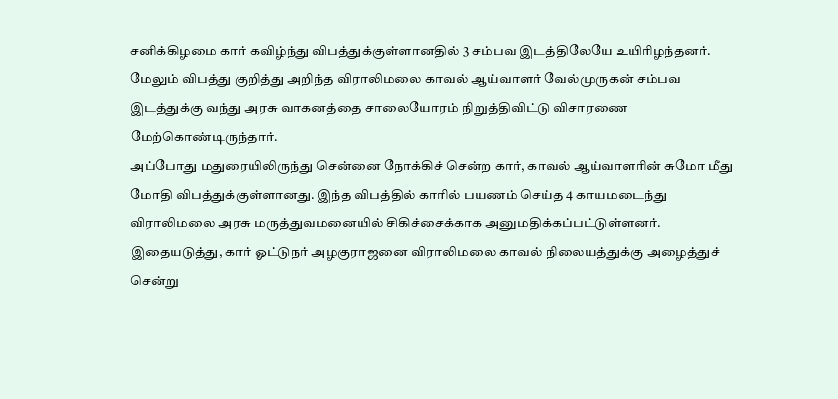சனிக்கிழமை கார் கவிழ்ந்து விபத்துக்குள்ளானதில் 3 சம்பவ இடத்திலேயே உயிரிழந்தனர். மேலும் விபத்து குறித்து அறிந்த விராலிமலை காவல் ஆய்வாளர் வேல்முருகன் சம்பவ இடத்துக்கு வந்து அரசு வாகனத்தை சாலையோரம் நிறுத்திவிட்டு விசாரணை மேற்கொண்டிருந்தார்.
அப்போது மதுரையிலிருந்து சென்னை நோக்கிச் சென்ற கார், காவல் ஆய்வாளரின் சுமோ மீது மோதி விபத்துக்குள்ளானது. இந்த விபத்தில் காரில் பயணம் செய்த 4 காயமடைந்து விராலிமலை அரசு மருத்துவமனையில் சிகிச்சைக்காக அனுமதிக்கப்பட்டுள்ளனர்.
இதையடுத்து, கார் ஓட்டுநர் அழகுராஜனை விராலிமலை காவல் நிலையத்துக்கு அழைத்துச் சென்று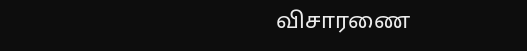விசாரணை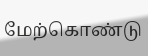மேற்கொண்டு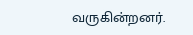வருகின்றனர்.